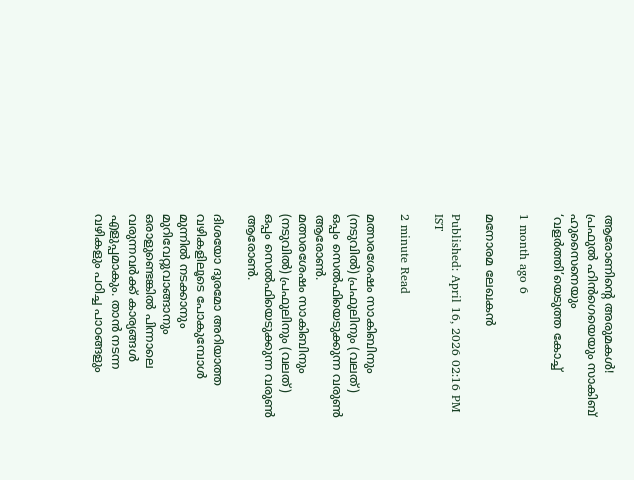ആരോണിന്റെ അരുമകൾ! പ്രഫുൽ ഹിൻഗെയെയും സാകിബ് ഹുസൈനെയും ‘വളർത്തി’യെടുത്ത കോച്ച്

1 month ago 6

മനോരമ ലേഖകൻ

Published: April 16, 2026 02:16 PM IST

2 minute Read

മത്സരശേഷം സാകിബിനും (നടുവിൽ) പ്രഫുലിനും (വലത്) ഒപ്പം സെൽഫിയെടുക്കുന്ന വരുൺ ആരോൺ.
മത്സരശേഷം സാകിബിനും (നടുവിൽ) പ്രഫുലിനും (വലത്) ഒപ്പം സെൽഫിയെടുക്കുന്ന വരുൺ ആരോൺ.

ദിശയോ ദൂരമോ അറിയാത്ത വഴികളിലൂടെ പോകുമ്പോൾ മുന്നിൽ നടക്കാനും മുറിവേറ്റുവാങ്ങാനും ഒരാളുണ്ടെങ്കിൽ പിന്നാലെ വരുന്നവർക്ക് കാര്യങ്ങൾ എളുപ്പമാകും. താൻ നടന്ന വഴികളും പഠിച്ച പാഠങ്ങളും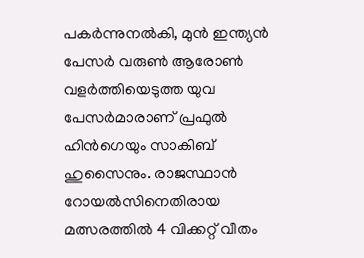പകർന്നുനൽകി, മുൻ ഇന്ത്യൻ പേസർ വരുൺ ആരോൺ വളർത്തിയെടുത്ത യുവ പേസർമാരാണ് പ്രഫുൽ ഹിൻഗെയും സാകിബ് ഹുസൈനും. രാജസ്ഥാൻ റോയൽസിനെതിരായ മത്സരത്തിൽ 4 വിക്കറ്റ് വീതം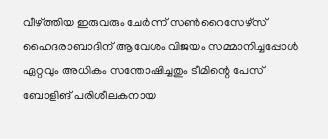വീഴ്ത്തിയ ഇരുവരും ചേർന്ന് സൺറൈസേഴ്സ് ഹൈദരാബാദിന് ആവേശം വിജയം സമ്മാനിച്ചപ്പോൾ ഏറ്റവും അധികം സന്തോഷിച്ചതും ടീമിന്റെ പേസ് ബോളിങ് പരിശീലകനായ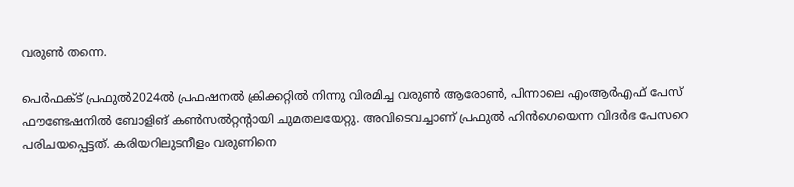വരുൺ തന്നെ.

പെർഫക്ട് പ്രഫുൽ2024ൽ പ്രഫഷനൽ ക്രിക്കറ്റിൽ നിന്നു വിരമിച്ച വരുൺ ആരോൺ, പിന്നാലെ എംആർഎഫ് പേസ് ഫൗണ്ടേഷനിൽ ബോളിങ് കൺസൽറ്റന്റായി ചുമതലയേറ്റു. അവിടെവച്ചാണ് പ്രഫുൽ ഹിൻഗെയെന്ന വിദർഭ പേസറെ പരിചയപ്പെട്ടത്. കരിയറിലുടനീളം വരുണിനെ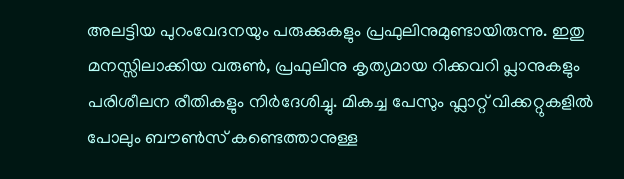അലട്ടിയ പുറംവേദനയും പരുക്കുകളും പ്രഫുലിനുമുണ്ടായിരുന്നു. ഇതു മനസ്സിലാക്കിയ വരുൺ, പ്രഫുലിനു കൃത്യമായ റിക്കവറി പ്ലാനുകളും പരിശീലന രീതികളും നിർദേശിച്ചു. മികച്ച പേസും ഫ്ലാറ്റ് വിക്കറ്റുകളിൽ പോലും ബൗൺസ് കണ്ടെത്താനുള്ള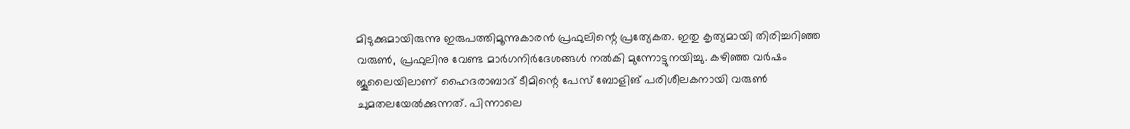മിടുക്കുമായിരുന്നു ഇരുപത്തിമൂന്നുകാരൻ പ്രഫുലിന്റെ പ്രത്യേകത. ഇതു കൃത്യമായി തിരിച്ചറിഞ്ഞ വരുൺ, പ്രഫുലിനു വേണ്ട മാർഗനിർദേശങ്ങൾ നൽകി മുന്നോട്ടുനയിച്ചു. കഴിഞ്ഞ വർഷം ജൂലൈയിലാണ് ഹൈദരാബാദ് ടീമിന്റെ പേസ് ബോളിങ് പരിശീലകനായി വരുൺ ചുമതലയേൽക്കുന്നത്. പിന്നാലെ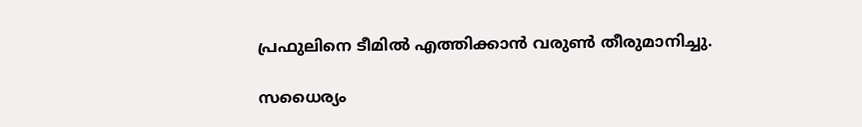പ്രഫുലിനെ ടീമിൽ എത്തിക്കാൻ വരുൺ തീരുമാനിച്ചു.

സധൈര്യം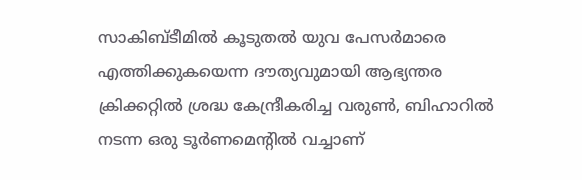സാകിബ്ടീമിൽ കൂടുതൽ യുവ പേസർമാരെ എത്തിക്കുകയെന്ന ദൗത്യവുമായി ആഭ്യന്തര ക്രിക്കറ്റിൽ ശ്രദ്ധ കേന്ദ്രീകരിച്ച വരുൺ, ബിഹാറിൽ നടന്ന ഒരു ടൂർണമെന്റിൽ വച്ചാണ്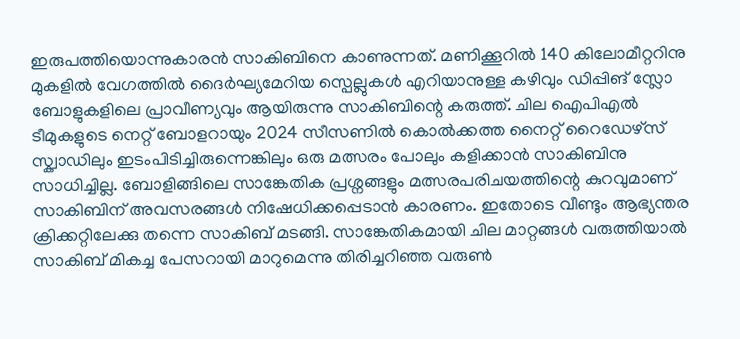ഇരുപത്തിയൊന്നുകാരൻ സാകിബിനെ കാണുന്നത്. മണിക്കൂറിൽ 140 കിലോമീറ്ററിനു മുകളിൽ വേഗത്തിൽ ദൈർഘ്യമേറിയ സ്പെല്ലുകൾ എറിയാനുള്ള കഴിവും ഡിപ്പിങ് സ്ലോ ബോളുകളിലെ പ്രാവീണ്യവും ആയിരുന്നു സാകിബിന്റെ കരുത്ത്. ചില ഐപിഎൽ ടീമുകളുടെ നെറ്റ് ബോളറായും 2024 സീസണിൽ കൊൽക്കത്ത നൈറ്റ് റൈഡേഴ്സ് സ്ക്വാഡിലും ഇടംപിടിച്ചിരുന്നെങ്കിലും ഒരു മത്സരം പോലും കളിക്കാൻ സാകിബിനു സാധിച്ചില്ല. ബോളിങ്ങിലെ സാങ്കേതിക പ്രശ്നങ്ങളും മത്സരപരിചയത്തിന്റെ കുറവുമാണ് സാകിബിന് അവസരങ്ങൾ നിഷേധിക്കപ്പെടാൻ കാരണം. ഇതോടെ വീണ്ടും ആഭ്യന്തര ക്രിക്കറ്റിലേക്കു തന്നെ സാകിബ് മടങ്ങി. സാങ്കേതികമായി ചില മാറ്റങ്ങൾ വരുത്തിയാൽ സാകിബ് മികച്ച പേസറായി മാറുമെന്നു തിരിച്ചറിഞ്ഞ വരുൺ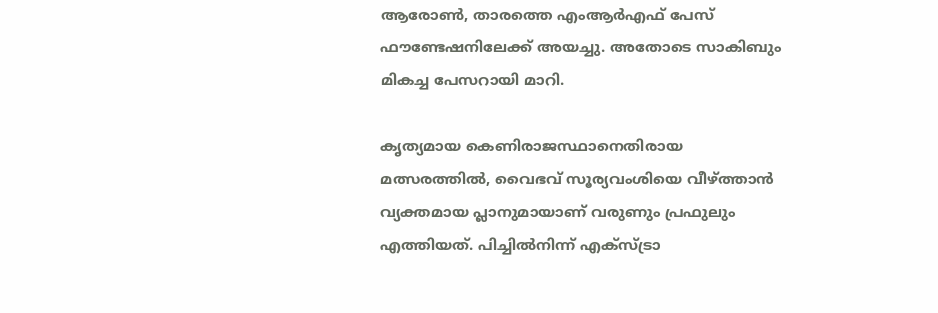ആരോൺ, താരത്തെ എംആർഎഫ് പേസ് ഫൗണ്ടേഷനിലേക്ക് അയച്ചു. അതോടെ സാകിബും മികച്ച പേസറായി മാറി.

കൃത്യമായ കെണിരാജസ്ഥാനെതിരായ മത്സരത്തിൽ, വൈഭവ് സൂര്യവംശിയെ വീഴ്ത്താൻ വ്യക്തമായ പ്ലാനുമായാണ് വരുണും പ്രഫുലും എത്തിയത്. പിച്ചിൽനിന്ന് എക്സ്ട്രാ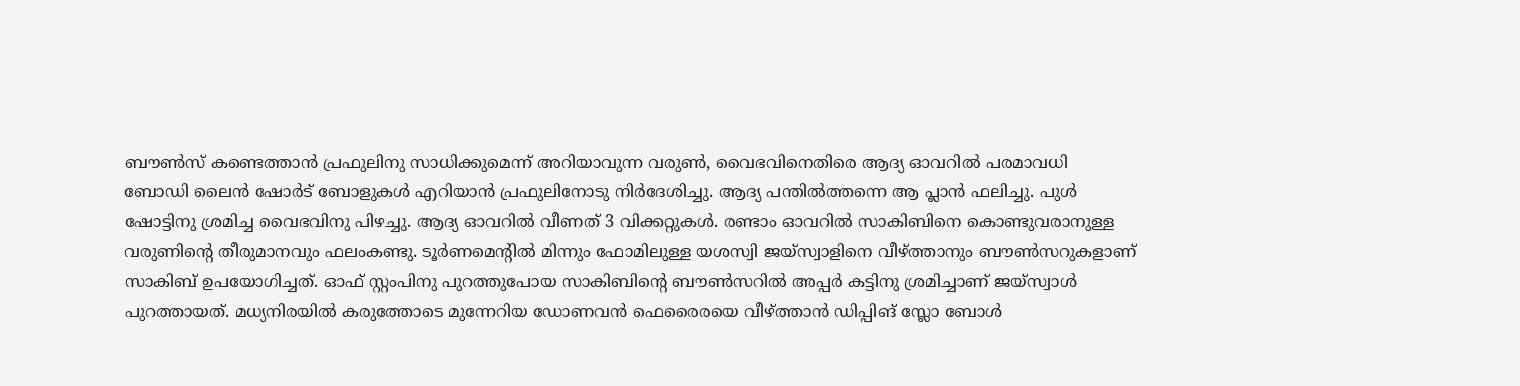ബൗൺസ് കണ്ടെത്താൻ പ്രഫുലിനു സാധിക്കുമെന്ന് അറിയാവുന്ന വരുൺ, വൈഭവിനെതിരെ ആദ്യ ഓവറിൽ പരമാവധി ബോഡി ലൈൻ ഷോർട് ബോളുകൾ എറിയാൻ പ്രഫുലിനോടു നിർദേശിച്ചു. ആദ്യ പന്തിൽത്തന്നെ ആ പ്ലാൻ ഫലിച്ചു. പുൾ ഷോട്ടിനു ശ്രമിച്ച വൈഭവിനു പിഴച്ചു. ആദ്യ ഓവറിൽ വീണത് 3 വിക്കറ്റുകൾ. രണ്ടാം ഓവറിൽ സാകിബിനെ കൊണ്ടുവരാനുള്ള വരുണിന്റെ തീരുമാനവും ഫലംകണ്ടു. ടൂർണമെന്റിൽ മിന്നും ഫോമിലുള്ള യശസ്വി ജയ്സ്വാളിനെ വീഴ്ത്താനും ബൗൺസറുകളാണ് സാകിബ് ഉപയോഗിച്ചത്. ഓഫ് സ്റ്റംപിനു പുറത്തുപോയ സാകിബിന്റെ ബൗൺസറിൽ അപ്പർ കട്ടിനു ശ്രമിച്ചാണ് ജയ്സ്വാൾ പുറത്തായത്. മധ്യനിരയിൽ കരുത്തോടെ മുന്നേറിയ ഡോണവൻ ഫെരൈരയെ വീഴ്ത്താൻ ഡിപ്പിങ് സ്ലോ ബോൾ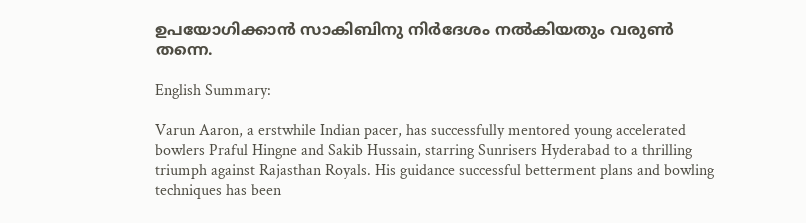ഉപയോഗിക്കാൻ സാകിബിനു നിർദേശം നൽകിയതും വരുൺ തന്നെ.

English Summary:

Varun Aaron, a erstwhile Indian pacer, has successfully mentored young accelerated bowlers Praful Hingne and Sakib Hussain, starring Sunrisers Hyderabad to a thrilling triumph against Rajasthan Royals. His guidance successful betterment plans and bowling techniques has been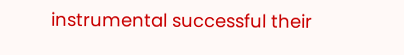instrumental successful their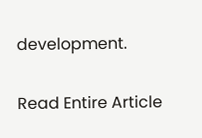development.

Read Entire Article